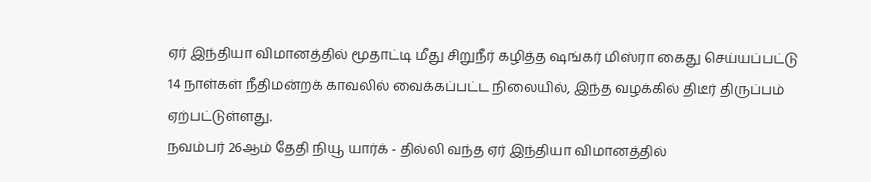ஏர் இந்தியா விமானத்தில் மூதாட்டி மீது சிறுநீர் கழித்த ஷங்கர் மிஸ்ரா கைது செய்யப்பட்டு 14 நாள்கள் நீதிமன்றக் காவலில் வைக்கப்பட்ட நிலையில், இந்த வழக்கில் திடீர் திருப்பம் ஏற்பட்டுள்ளது.
நவம்பர் 26ஆம் தேதி நியூ யார்க் - தில்லி வந்த ஏர் இந்தியா விமானத்தில்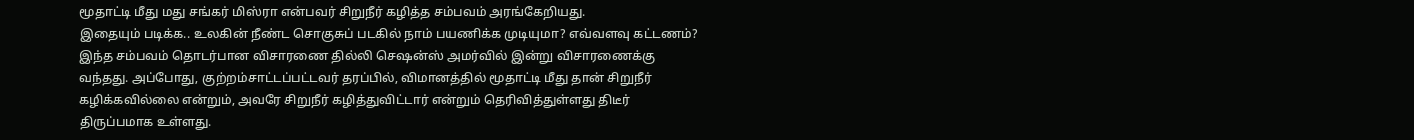மூதாட்டி மீது மது சங்கர் மிஸ்ரா என்பவர் சிறுநீர் கழித்த சம்பவம் அரங்கேறியது.
இதையும் படிக்க.. உலகின் நீண்ட சொகுசுப் படகில் நாம் பயணிக்க முடியுமா? எவ்வளவு கட்டணம்?
இந்த சம்பவம் தொடர்பான விசாரணை தில்லி செஷன்ஸ் அமர்வில் இன்று விசாரணைக்கு வந்தது. அப்போது, குற்றம்சாட்டப்பட்டவர் தரப்பில், விமானத்தில் மூதாட்டி மீது தான் சிறுநீர் கழிக்கவில்லை என்றும், அவரே சிறுநீர் கழித்துவிட்டார் என்றும் தெரிவித்துள்ளது திடீர் திருப்பமாக உள்ளது.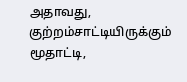அதாவது, குற்றம்சாட்டியிருக்கும் மூதாட்டி,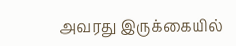அவரது இருக்கையில்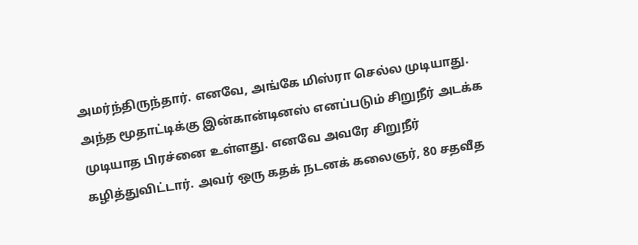அமர்ந்திருந்தார். எனவே, அங்கே மிஸ்ரா செல்ல முடியாது. அந்த மூதாட்டிக்கு இன்கான்டினஸ் எனப்படும் சிறுநீர் அடக்க முடியாத பிரச்னை உள்ளது. எனவே அவரே சிறுநீர் கழித்துவிட்டார். அவர் ஒரு கதக் நடனக் கலைஞர், 80 சதவீத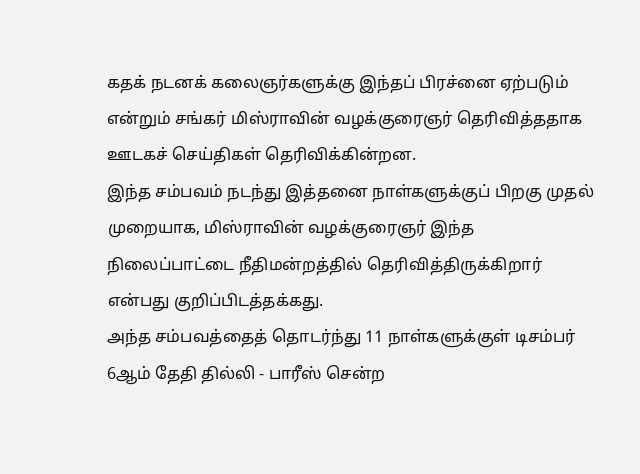கதக் நடனக் கலைஞர்களுக்கு இந்தப் பிரச்னை ஏற்படும் என்றும் சங்கர் மிஸ்ராவின் வழக்குரைஞர் தெரிவித்ததாக ஊடகச் செய்திகள் தெரிவிக்கின்றன.
இந்த சம்பவம் நடந்து இத்தனை நாள்களுக்குப் பிறகு முதல் முறையாக, மிஸ்ராவின் வழக்குரைஞர் இந்த நிலைப்பாட்டை நீதிமன்றத்தில் தெரிவித்திருக்கிறார் என்பது குறிப்பிடத்தக்கது.
அந்த சம்பவத்தைத் தொடர்ந்து 11 நாள்களுக்குள் டிசம்பர் 6ஆம் தேதி தில்லி - பாரீஸ் சென்ற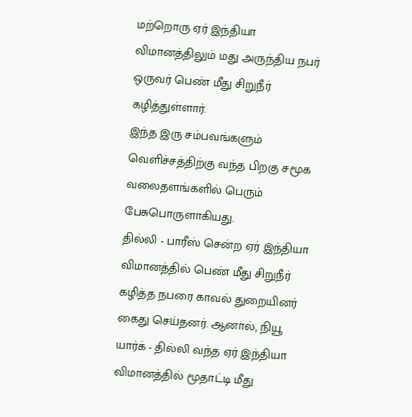மற்றொரு ஏர் இந்தியா விமானத்திலும் மது அருந்திய நபர் ஒருவர் பெண் மீது சிறுநீர் கழித்துள்ளார்.
இந்த இரு சம்பவங்களும் வெளிச்சத்திற்கு வந்த பிறகு சமூக வலைதளங்களில் பெரும் பேசுபொருளாகியது.
தில்லி - பாரீஸ் சென்ற ஏர் இந்தியா விமானத்தில் பெண் மீது சிறுநீர் கழித்த நபரை காவல் துறையினர் கைது செய்தனர். ஆனால், நியூ யார்க் - தில்லி வந்த ஏர் இந்தியா விமானத்தில் மூதாட்டி மீது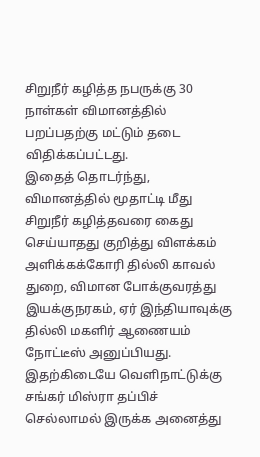சிறுநீர் கழித்த நபருக்கு 30 நாள்கள் விமானத்தில் பறப்பதற்கு மட்டும் தடை விதிக்கப்பட்டது.
இதைத் தொடர்ந்து, விமானத்தில் மூதாட்டி மீது சிறுநீர் கழித்தவரை கைது செய்யாதது குறித்து விளக்கம் அளிக்கக்கோரி தில்லி காவல் துறை, விமான போக்குவரத்து இயக்குநரகம், ஏர் இந்தியாவுக்கு தில்லி மகளிர் ஆணையம் நோட்டீஸ் அனுப்பியது.
இதற்கிடையே வெளிநாட்டுக்கு சங்கர் மிஸ்ரா தப்பிச் செல்லாமல் இருக்க அனைத்து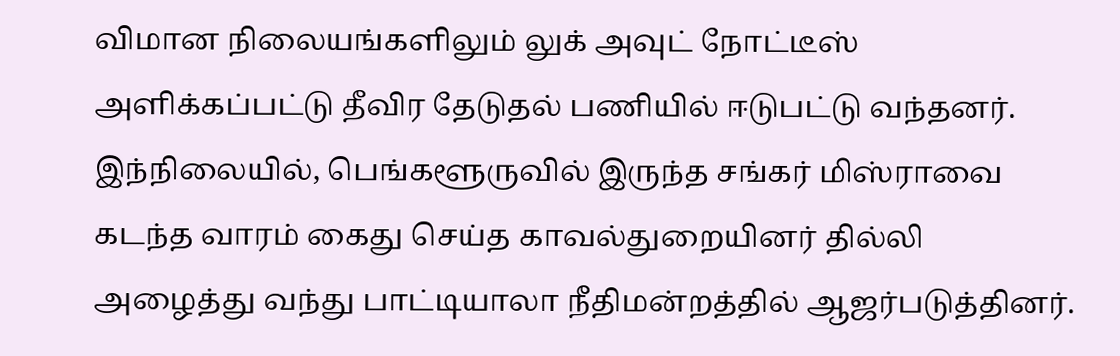விமான நிலையங்களிலும் லுக் அவுட் நோட்டீஸ் அளிக்கப்பட்டு தீவிர தேடுதல் பணியில் ஈடுபட்டு வந்தனர்.
இந்நிலையில், பெங்களூருவில் இருந்த சங்கர் மிஸ்ராவை கடந்த வாரம் கைது செய்த காவல்துறையினர் தில்லி அழைத்து வந்து பாட்டியாலா நீதிமன்றத்தில் ஆஜர்படுத்தினர்.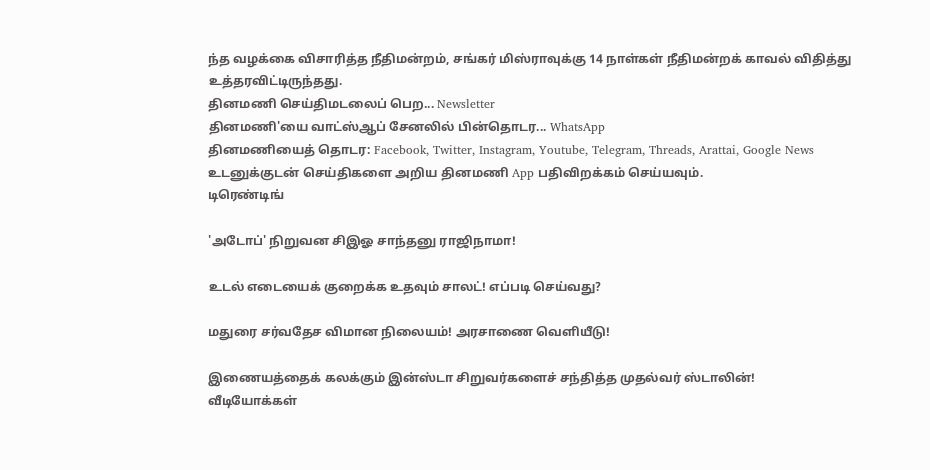ந்த வழக்கை விசாரித்த நீதிமன்றம், சங்கர் மிஸ்ராவுக்கு 14 நாள்கள் நீதிமன்றக் காவல் விதித்து உத்தரவிட்டிருந்தது.
தினமணி செய்திமடலைப் பெற... Newsletter
தினமணி'யை வாட்ஸ்ஆப் சேனலில் பின்தொடர... WhatsApp
தினமணியைத் தொடர: Facebook, Twitter, Instagram, Youtube, Telegram, Threads, Arattai, Google News
உடனுக்குடன் செய்திகளை அறிய தினமணி App பதிவிறக்கம் செய்யவும்.
டிரெண்டிங்

'அடோப்' நிறுவன சிஇஓ சாந்தனு ராஜிநாமா!

உடல் எடையைக் குறைக்க உதவும் சாலட்! எப்படி செய்வது?

மதுரை சர்வதேச விமான நிலையம்! அரசாணை வெளியீடு!

இணையத்தைக் கலக்கும் இன்ஸ்டா சிறுவர்களைச் சந்தித்த முதல்வர் ஸ்டாலின்!
வீடியோக்கள்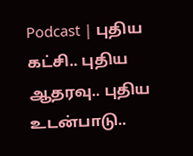Podcast | புதிய கட்சி.. புதிய ஆதரவு.. புதிய உடன்பாடு..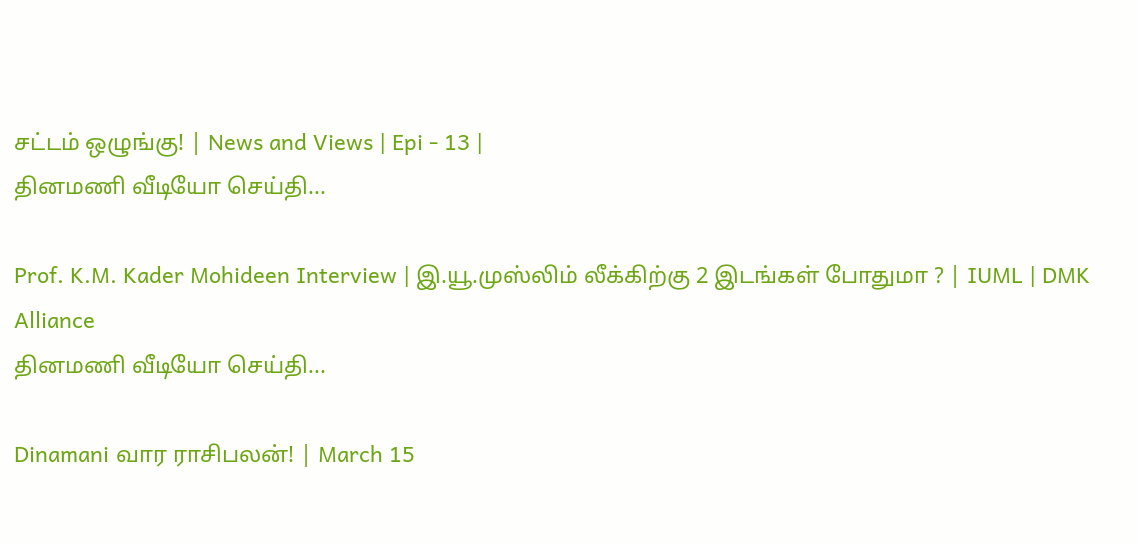சட்டம் ஒழுங்கு! | News and Views | Epi - 13 |
தினமணி வீடியோ செய்தி...

Prof. K.M. Kader Mohideen Interview | இ.யூ.முஸ்லிம் லீக்கிற்கு 2 இடங்கள் போதுமா ? | IUML | DMK Alliance
தினமணி வீடியோ செய்தி...

Dinamani வார ராசிபலன்! | March 15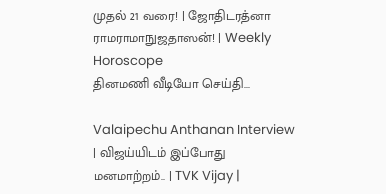முதல் 21 வரை! | ஜோதிடரத்னா ராமராமாநுஜதாஸன்! | Weekly Horoscope
தினமணி வீடியோ செய்தி...

Valaipechu Anthanan Interview | விஜய்யிடம் இப்போது மனமாற்றம்.. | TVK Vijay |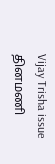Vijay Trisha issue
தினமணி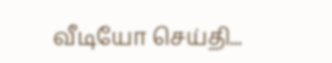வீடியோ செய்தி...